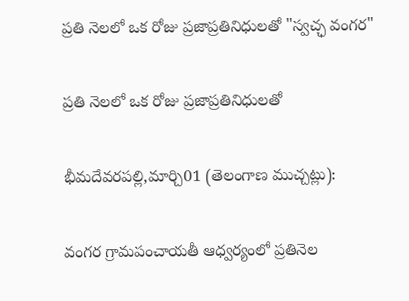ప్రతి నెలలో ఒక రోజు ప్రజాప్రతినిధులతో "స్వచ్ఛ వంగర"

ప్రతి నెలలో ఒక రోజు ప్రజాప్రతినిధులతో

భీమదేవరపల్లి,మార్చి01 (తెలంగాణ ముచ్చట్లు):

వంగర గ్రామపంచాయతీ ఆధ్వర్యంలో ప్రతినెల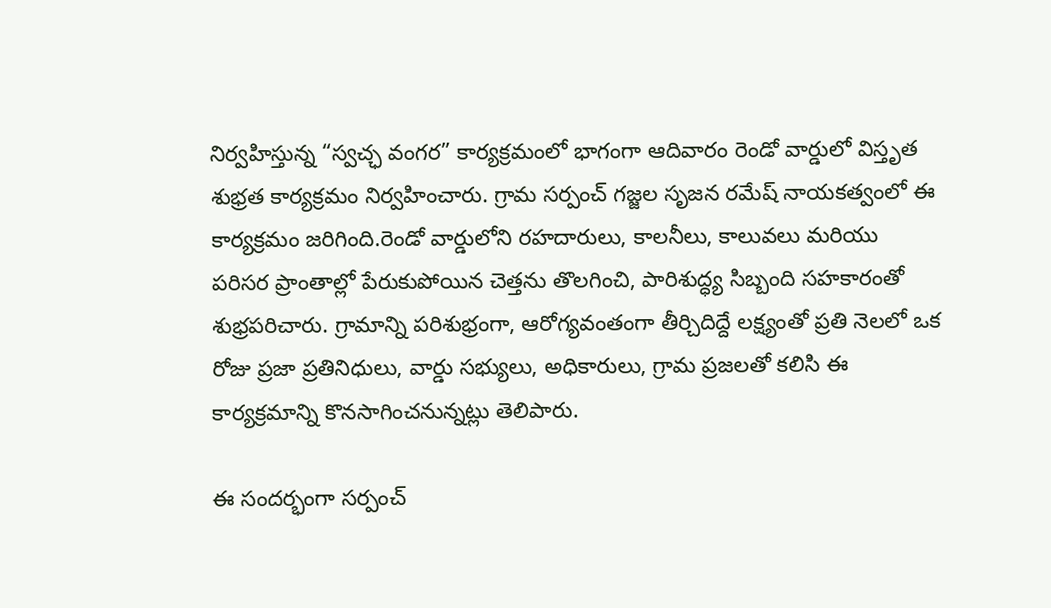నిర్వహిస్తున్న “స్వచ్ఛ వంగర” కార్యక్రమంలో భాగంగా ఆదివారం రెండో వార్డులో విస్తృత శుభ్రత కార్యక్రమం నిర్వహించారు. గ్రామ సర్పంచ్ గజ్జల సృజన రమేష్ నాయకత్వంలో ఈ కార్యక్రమం జరిగింది.రెండో వార్డులోని రహదారులు, కాలనీలు, కాలువలు మరియు పరిసర ప్రాంతాల్లో పేరుకుపోయిన చెత్తను తొలగించి, పారిశుద్ధ్య సిబ్బంది సహకారంతో శుభ్రపరిచారు. గ్రామాన్ని పరిశుభ్రంగా, ఆరోగ్యవంతంగా తీర్చిదిద్దే లక్ష్యంతో ప్రతి నెలలో ఒక రోజు ప్రజా ప్రతినిధులు, వార్డు సభ్యులు, అధికారులు, గ్రామ ప్రజలతో కలిసి ఈ కార్యక్రమాన్ని కొనసాగించనున్నట్లు తెలిపారు.

ఈ సందర్భంగా సర్పంచ్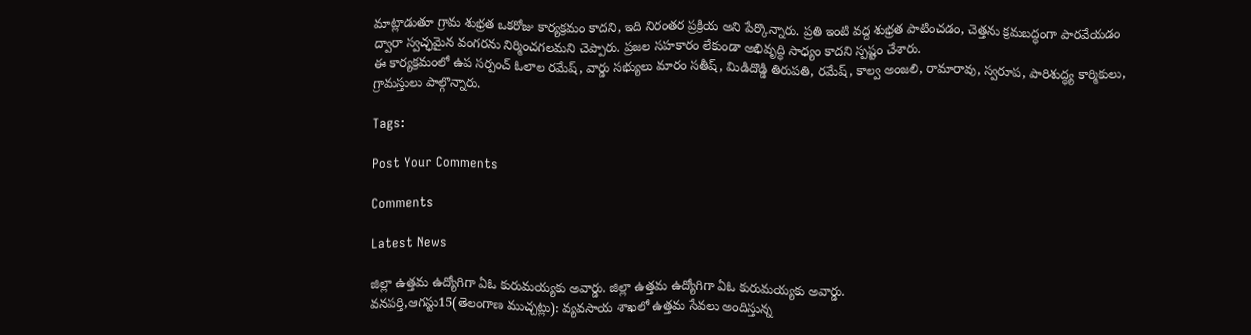మాట్లాడుతూ గ్రామ శుభ్రత ఒకరోజు కార్యక్రమం కాదని, ఇది నిరంతర ప్రక్రియ అని పేర్కొన్నారు. ప్రతి ఇంటి వద్ద శుభ్రత పాటించడం, చెత్తను క్రమబద్ధంగా పారవేయడం ద్వారా స్వచ్ఛమైన వంగరను నిర్మించగలమని చెప్పారు. ప్రజల సహకారం లేకుండా అభివృద్ధి సాధ్యం కాదని స్పష్టం చేశారు.
ఈ కార్యక్రమంలో ఉప సర్పంచ్ ఓలాల రమేష్, వార్డు సభ్యులు మారం సతీష్, మిడిదొడ్డి తిరుపతి, రమేష్, కాల్వ అంజలి, రామారావు, స్వరూప, పారిశుద్ధ్య కార్మికులు, గ్రామస్తులు పాల్గొన్నారు.

Tags:

Post Your Comments

Comments

Latest News

జిల్లా ఉత్తమ ఉద్యోగిగా ఏఓ కురుమయ్యకు అవార్డు. జిల్లా ఉత్తమ ఉద్యోగిగా ఏఓ కురుమయ్యకు అవార్డు.
వనపర్తి,ఆగస్టు15(తెలంగాణ ముచ్చట్లు): వ్యవసాయ శాఖలో ఉత్తమ సేవలు అందిస్తున్న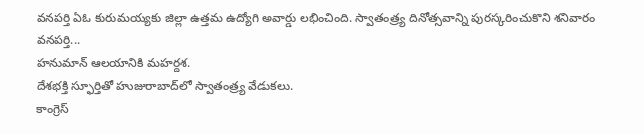వనపర్తి ఏఓ కురుమయ్యకు జిల్లా ఉత్తమ ఉద్యోగి అవార్డు లభించింది. స్వాతంత్ర్య దినోత్సవాన్ని పురస్కరించుకొని శనివారం వనపర్తి...
హనుమాన్ ఆలయానికి మహర్దశ.
దేశభక్తి స్ఫూర్తితో హుజురాబాద్‌లో స్వాతంత్ర్య వేడుకలు.
కాంగ్రెస్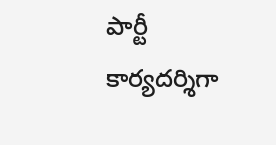పార్టీ కార్యదర్శిగా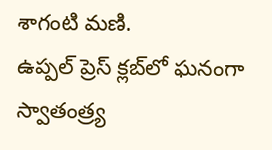శాగంటి మణి.
ఉప్పల్ ప్రెస్ క్లబ్‌లో ఘనంగా స్వాతంత్ర్య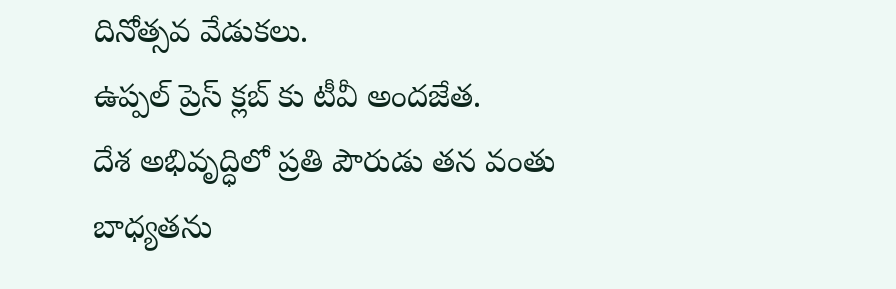దినోత్సవ వేడుకలు.
ఉప్పల్ ప్రెస్ క్లబ్‌ కు టీవీ అందజేత.
దేశ అభివృద్ధిలో ప్రతి పౌరుడు తన వంతు బాధ్యతను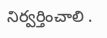నిర్వర్తించాలి .